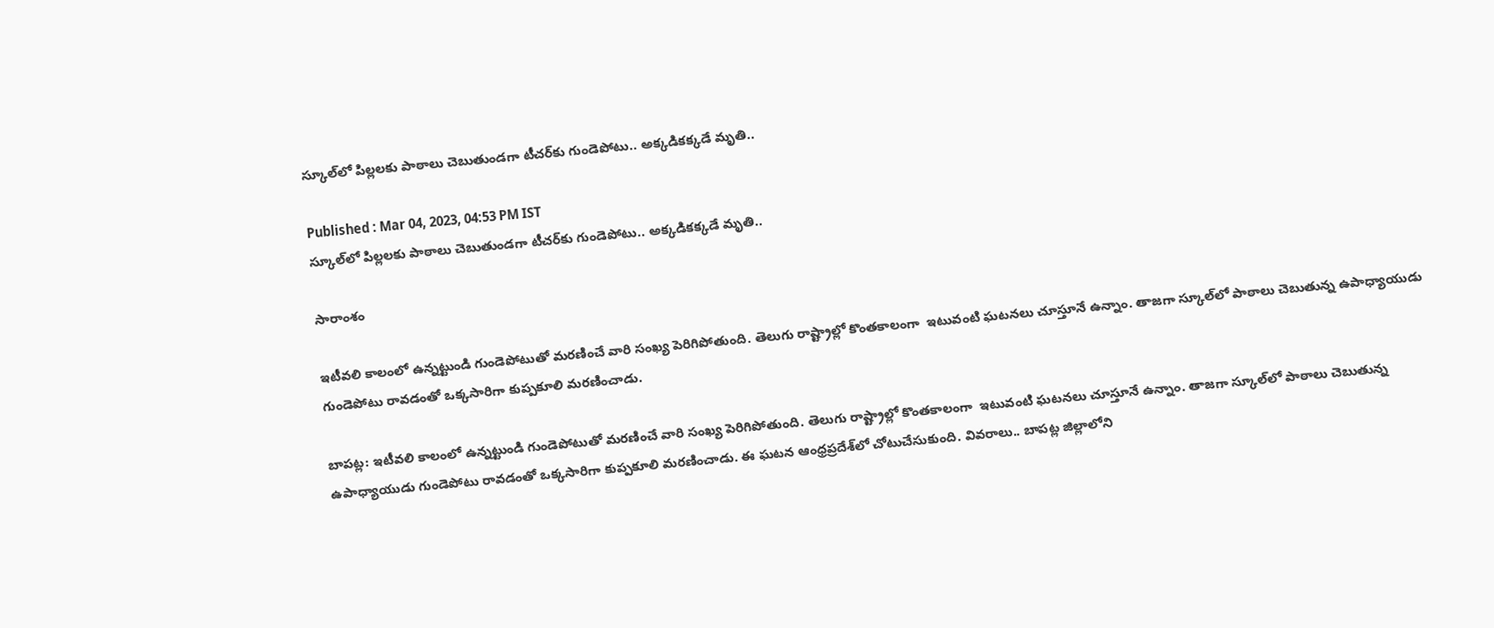స్కూల్‌లో పిల్లలకు పాఠాలు చెబుతుండగా టీచర్‌కు గుండెపోటు.. అక్కడికక్కడే మృతి..

Published : Mar 04, 2023, 04:53 PM IST
స్కూల్‌లో పిల్లలకు పాఠాలు చెబుతుండగా టీచర్‌కు గుండెపోటు.. అక్కడికక్కడే మృతి..

సారాంశం

ఇటీవలి కాలంలో ఉన్నట్టుండి గుండెపోటుతో మరణించే వారి సంఖ్య పెరిగిపోతుంది. తెలుగు రాష్ట్రాల్లో కొంతకాలంగా  ఇటువంటి ఘటనలు చూస్తూనే ఉన్నాం. తాజగా స్కూల్‌లో పాఠాలు చెబుతున్న ఉపాధ్యాయుడు గుండెపోటు రావడంతో ఒక్కసారిగా కుప్పకూలి మరణించాడు.

బాపట్ల: ఇటీవలి కాలంలో ఉన్నట్టుండి గుండెపోటుతో మరణించే వారి సంఖ్య పెరిగిపోతుంది. తెలుగు రాష్ట్రాల్లో కొంతకాలంగా  ఇటువంటి ఘటనలు చూస్తూనే ఉన్నాం. తాజగా స్కూల్‌లో పాఠాలు చెబుతున్న ఉపాధ్యాయుడు గుండెపోటు రావడంతో ఒక్కసారిగా కుప్పకూలి మరణించాడు. ఈ ఘటన ఆంధ్రప్రదేశ్‌లో చోటుచేసుకుంది. వివరాలు.. బాపట్ల జిల్లాలోని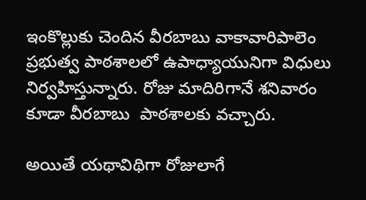ఇంకొల్లుకు చెందిన వీరబాబు వాకావారిపాలెం ప్రభుత్వ పాఠశాలలో ఉపాధ్యాయునిగా విధులు నిర్వహిస్తున్నారు. రోజు మాదిరిగానే శనివారం కూడా వీరబాబు  పాఠశాలకు వచ్చారు.

అయితే యథావిథిగా రోజులాగే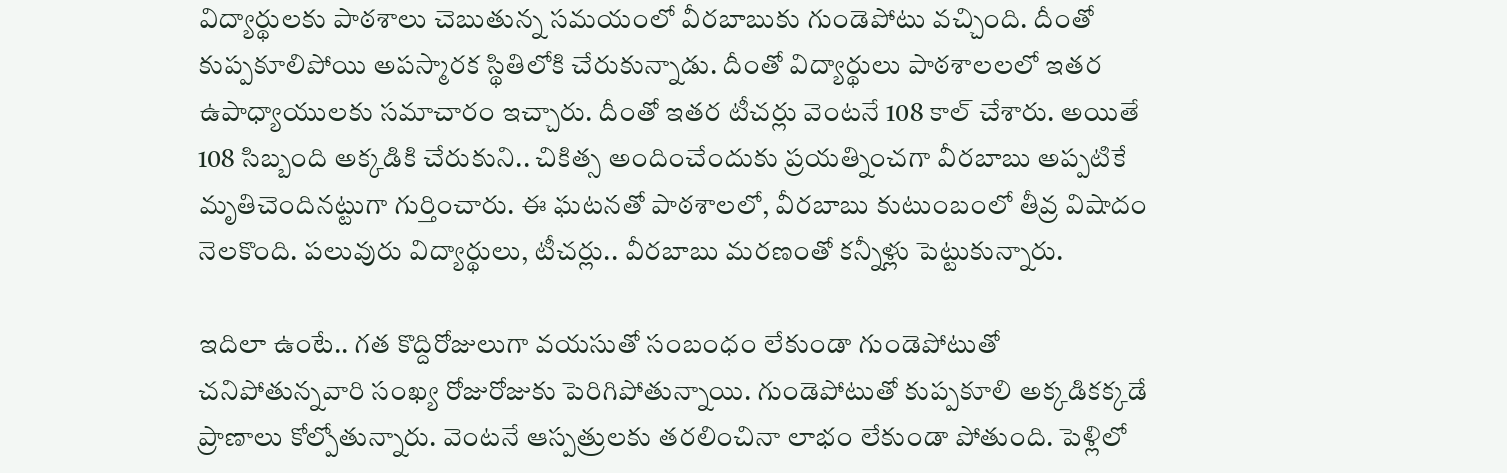విద్యార్థులకు పాఠశాలు చెబుతున్న సమయంలో వీరబాబుకు గుండెపోటు వచ్చింది. దీంతో కుప్పకూలిపోయి అపస్మారక స్థితిలోకి చేరుకున్నాడు. దీంతో విద్యార్థులు పాఠశాలలలో ఇతర ఉపాధ్యాయులకు సమాచారం ఇచ్చారు. దీంతో ఇతర టీచర్లు వెంటనే 108 కాల్ చేశారు. అయితే 108 సిబ్బంది అక్కడికి చేరుకుని.. చికిత్స అందించేందుకు ప్రయత్నించగా వీరబాబు అప్పటికే మృతిచెందినట్టుగా గుర్తించారు. ఈ ఘటనతో పాఠశాలలో, వీరబాబు కుటుంబంలో తీవ్ర విషాదం నెలకొంది. పలువురు విద్యార్థులు, టీచర్లు.. వీరబాబు మరణంతో కన్నీళ్లు పెట్టుకున్నారు.

ఇదిలా ఉంటే.. గత కొద్దిరోజులుగా వయసుతో సంబంధం లేకుండా గుండెపోటుతో చనిపోతున్నవారి సంఖ్య రోజురోజుకు పెరిగిపోతున్నాయి. గుండెపోటుతో కుప్పకూలి అక్కడికక్కడే ప్రాణాలు కోల్పోతున్నారు. వెంటనే ఆస్పత్రులకు తరలించినా లాభం లేకుండా పోతుంది. పెళ్లిలో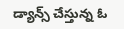డ్యాన్స్ చేస్తున్న ఓ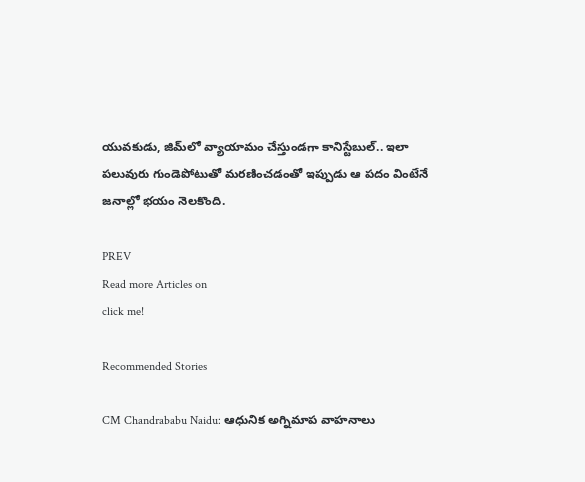యువకుడు, జిమ్‌లో వ్యాయామం చేస్తుండగా కానిస్టేబుల్.. ఇలా పలువురు గుండెపోటుతో మరణించడంతో ఇప్పుడు ఆ పదం వింటేనే జనాల్లో భయం నెలకొంది.

PREV
Read more Articles on
click me!

Recommended Stories

CM Chandrababu Naidu: ఆధునిక అగ్నిమాప‌ వాహనాలు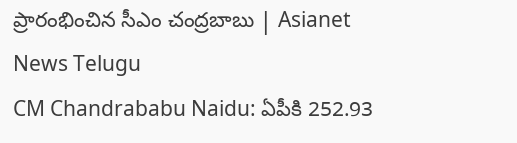ప్రారంభించిన సీఎం చంద్రబాబు | Asianet News Telugu
CM Chandrababu Naidu: ఏపీకి 252.93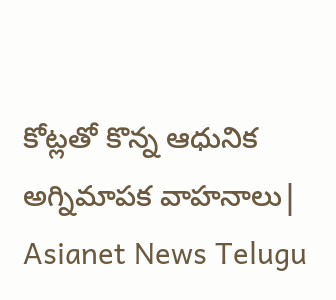కోట్లతో కొన్న ఆధునిక అగ్నిమాపక వాహనాలు| Asianet News Telugu